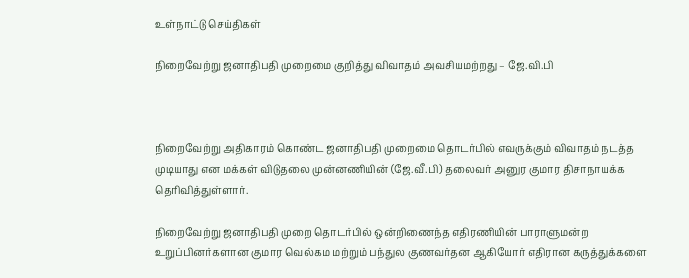உள்நாட்டு செய்திகள்

நிறைவேற்று ஜனாதிபதி முறைமை குறித்து விவாதம் அவசியமற்றது – ஜே.வி.பி



நிறைவேற்று அதிகாரம் கொண்ட ஜனாதிபதி முறைமை தொடர்பில் எவருக்கும் விவாதம் நடத்த முடியாது என மக்கள் விடுதலை முன்னணியின் (ஜே.வீ.பி) தலைவர் அனுர குமார திசாநாயக்க தெரிவித்துள்ளார்.

நிறைவேற்று ஜனாதிபதி முறை தொடர்பில் ஒன்றிணைந்த எதிரணியின் பாராளுமன்ற உறுப்பினர்களான குமார வெல்கம மற்றும் பந்துல குணவர்தன ஆகியோர் எதிரான கருத்துக்களை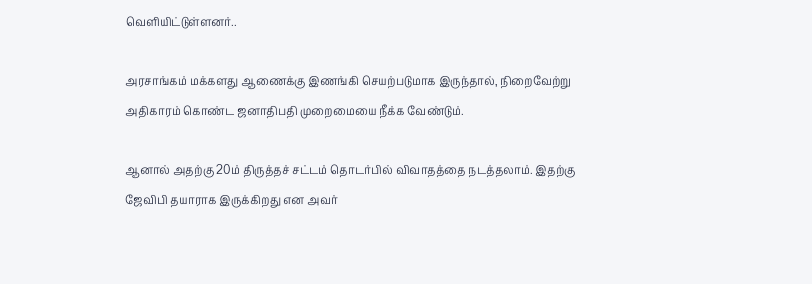வெளியிட்டுள்ளனர்..

அரசாங்கம் மக்களது ஆணைக்கு இணங்கி செயற்படுமாக இருந்தால், நிறைவேற்று அதிகாரம் கொண்ட ஜனாதிபதி முறைமையை நீக்க வேண்டும்.

ஆனால் அதற்கு 20ம் திருத்தச் சட்டம் தொடர்பில் விவாதத்தை நடத்தலாம். இதற்கு ஜேவிபி தயாராக இருக்கிறது என அவர்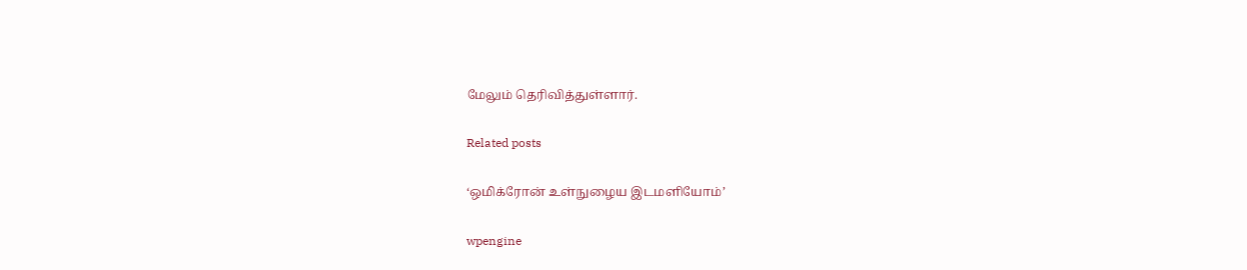மேலும் தெரிவித்துள்ளார்.

Related posts

‘ஒமிக்ரோன் உள்நுழைய இடமளியோம்’

wpengine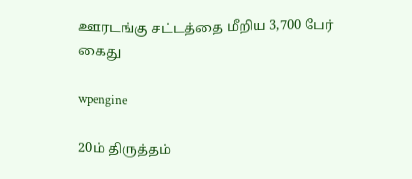ஊரடங்கு சட்டத்தை மீறிய 3,700 பேர் கைது

wpengine

20ம் திருத்தம்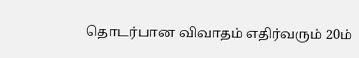தொடர்பான விவாதம் எதிர்வரும் 20ம்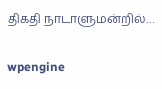திகதி நாடாளுமன்றில்…

wpengine